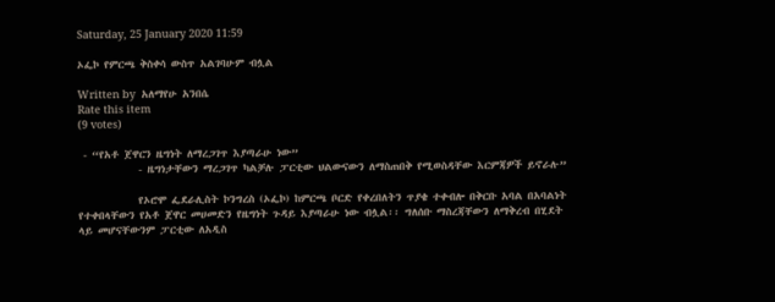Saturday, 25 January 2020 11:59

ኦፌኮ የምርጫ ቅስቀሳ ውስጥ አልገባሁም ብሏል

Written by  አለማየሁ አንበሴ
Rate this item
(9 votes)

 - “የአቶ ጀዋርን ዜግነት ለማረጋገጥ እያጣራሁ ነው”
            - ዜግነታቸውን ማረጋገጥ ካልቻሉ ፓርቲው ህልውናውን ለማስጠበቅ የሚወስዳቸው እርምጃዎች ይኖራሉ”

            የኦሮሞ ፌደራሊስት ኮንግረስ (ኦፌኮ) ከምርጫ ቦርድ የቀረበለትን ጥያቄ ተቀብሎ በቅርቡ አባል በአባልነት የተቀበላቸውን የአቶ ጀዋር መሀመድን የዜግነት ጉዳይ እያጣራሁ ነው ብሏል፡፡ ግለሰቡ ማስረጃቸውን ለማቅረብ በሂደት ላይ መሆናቸውንም ፓርቲው ለአዲስ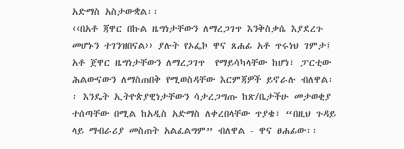አድማስ አስታውቋል፡፡
‹‹በአቶ ጃዋር በኩል ዜግነታቸውን ለማረጋገጥ እንቅስቃሴ እያደረጉ መሆኑን ተገንዝበናል›› ያሉት የኦፌኮ ዋና ጸሐፊ አቶ ጥሩነህ ገምታ፤ አቶ ጀዋር ዜግነታቸውን ለማረጋገጥ  የማይሳካላቸው ከሆነ፣ ፓርቲው ሕልውናውን ለማስጠበቅ የሚወስዳቸው እርምጃዎች ይኖራሉ ብለዋል፡፡ እንዴት ኢትዮጵያዊነታቸውን ሳታረጋግጡ ከጽ/ቤታችሁ መታወቂያ ተሰጣቸው በሚል ከአዲስ አድማስ ለቀረበላቸው ጥያቄ፣ “በዚህ ጉዳይ ላይ ማብራሪያ መስጠት አልፈልግም” ብለዋል - ዋና ፀሐፊው፡፡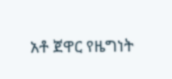አቶ ጀዋር የዜግነት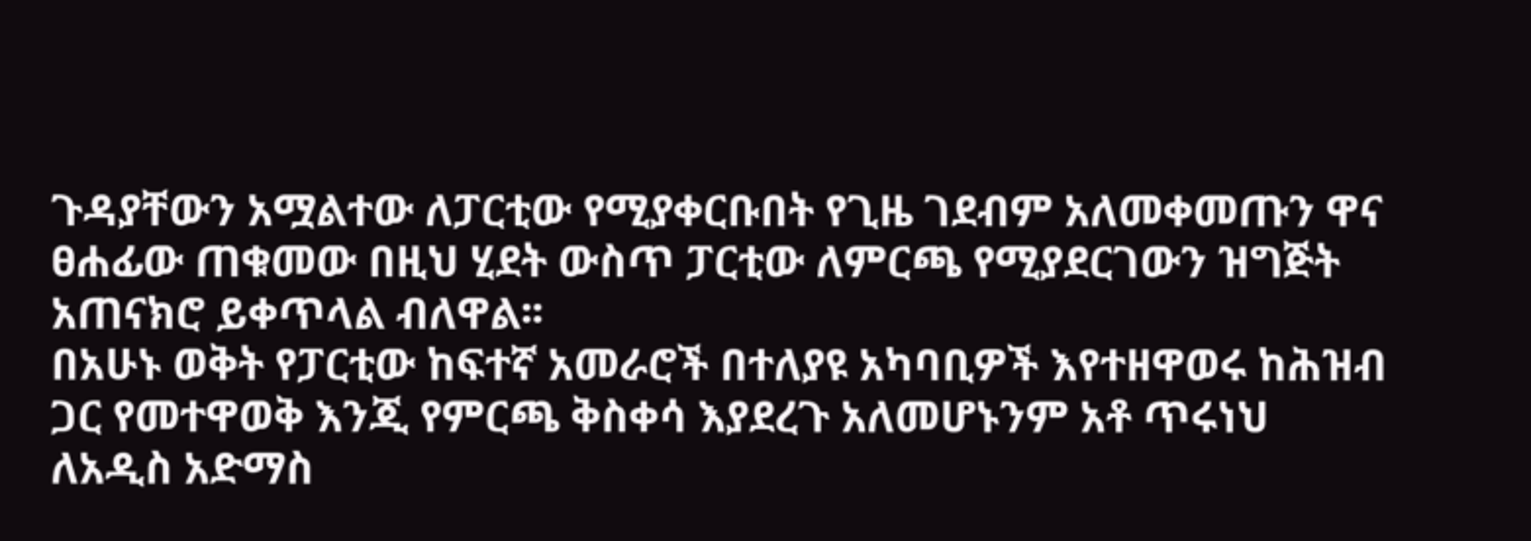ጉዳያቸውን አሟልተው ለፓርቲው የሚያቀርቡበት የጊዜ ገደብም አለመቀመጡን ዋና ፀሐፊው ጠቁመው በዚህ ሂደት ውስጥ ፓርቲው ለምርጫ የሚያደርገውን ዝግጅት አጠናክሮ ይቀጥላል ብለዋል፡፡
በአሁኑ ወቅት የፓርቲው ከፍተኛ አመራሮች በተለያዩ አካባቢዎች እየተዘዋወሩ ከሕዝብ ጋር የመተዋወቅ እንጂ የምርጫ ቅስቀሳ እያደረጉ አለመሆኑንም አቶ ጥሩነህ ለአዲስ አድማስ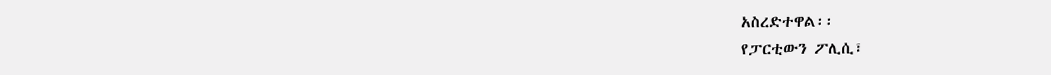አስረድተዋል፡፡
የፓርቲውን ፖሊሲ፣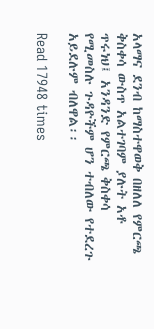አላማና ደንብ ከማስተዋወቅ በዘለለ የምርጫ ቅስቀሳ ውስጥ አልተገባም ያሉት አቶ ጥሩነህ፤ አንዳንድ የምርጫ ቅስቀሳ የሚመስሉ ጉዳዮችም ሆን ተብለው የተደረጉ አይደሉም ብለዋል፡፡

Read 17948 times